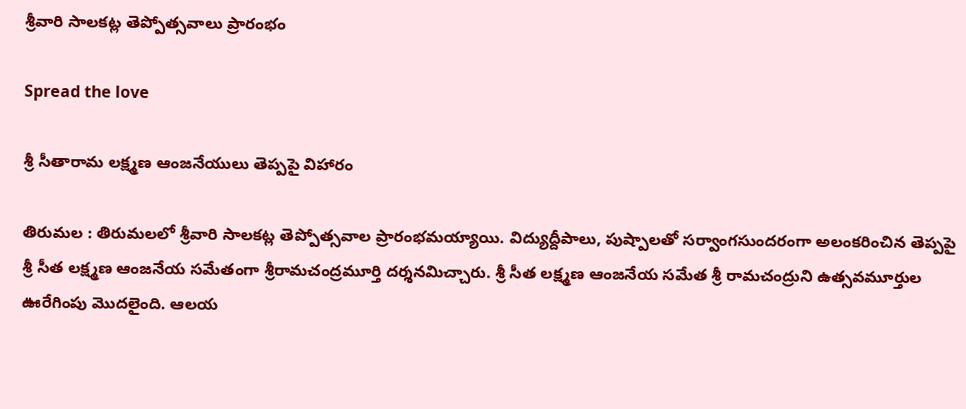శ్రీ‌వారి సాలకట్ల తెప్పోత్సవాలు ప్రారంభం

Spread the love

శ్రీ సీతారామ లక్ష్మణ ఆంజనేయులు తెప్పపై విహారం

తిరుమల : తిరుమలలో శ్రీవారి సాలకట్ల తెప్పోత్సవాల ప్రారంభమయ్యాయి. విద్యుద్దీపాలు, పుష్పాలతో సర్వాంగసుందరంగా అలంకరించిన తెప్పపై శ్రీ సీత లక్ష్మణ ఆంజనేయ సమేతంగా శ్రీరామచంద్రమూర్తి దర్శనమిచ్చారు. శ్రీ సీత లక్ష్మణ ఆంజనేయ సమేత శ్రీ రామచంద్రుని ఉత్సవమూర్తుల ఊరేగింపు మొదలైంది. ఆలయ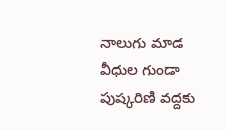నాలుగు మాడ వీధుల గుండా పుష్కరిణి వద్దకు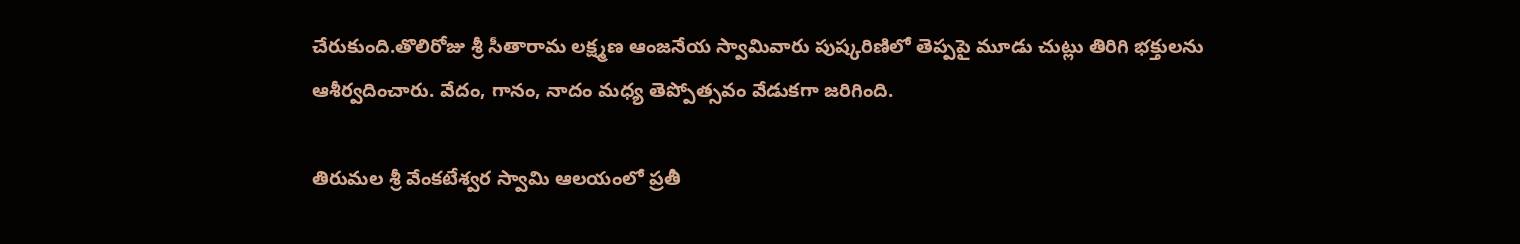చేరుకుంది.తొలిరోజు శ్రీ సీతారామ లక్ష్మణ ఆంజనేయ స్వామివారు పుష్కరిణిలో తెప్పపై మూడు చుట్లు తిరిగి భక్తులను ఆశీర్వదించారు. వేదం, గానం, నాదం మధ్య తెప్పోత్సవం వేడుకగా జరిగింది.

తిరుమల శ్రీ వేంకటేశ్వర స్వామి ఆలయంలో ప్రతీ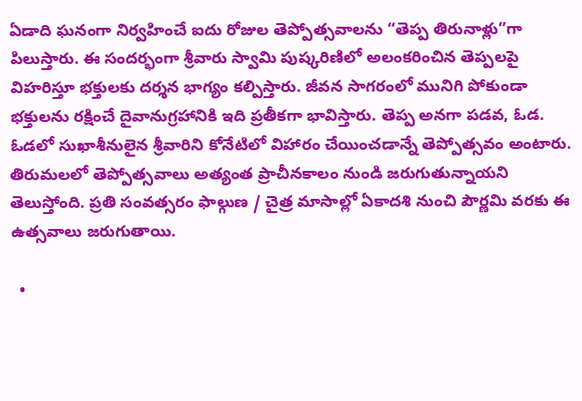ఏడాది ఘనంగా నిర్వహించే ఐదు రోజుల తెప్పోత్సవాలను “తెప్ప తిరునాళ్లు”గా పిలుస్తారు. ఈ సందర్భంగా శ్రీవారు స్వామి పుష్కరిణిలో అలంకరించిన తెప్పలపై విహరిస్తూ భక్తులకు దర్శన భాగ్యం కల్పిస్తారు. జీవన సాగరంలో మునిగి పోకుండా భక్తులను రక్షించే దైవానుగ్రహానికి ఇది ప్రతీకగా భావిస్తారు. తెప్ప అనగా పడవ, ఓడ. ఓడలో సుఖాశీనులైన శ్రీవారిని కోనేటిలో విహారం చేయించడాన్నే తెప్పోత్సవం అంటారు. తిరుమలలో తెప్పోత్సవాలు అత్యంత ప్రాచీనకాలం నుండి జరుగుతున్నాయని తెలుస్తోంది. ప్రతి సంవత్సరం ఫాల్గుణ / చైత్ర మాసాల్లో ఏకాదశి నుంచి పౌర్ణమి వరకు ఈ ఉత్సవాలు జరుగుతాయి.

  •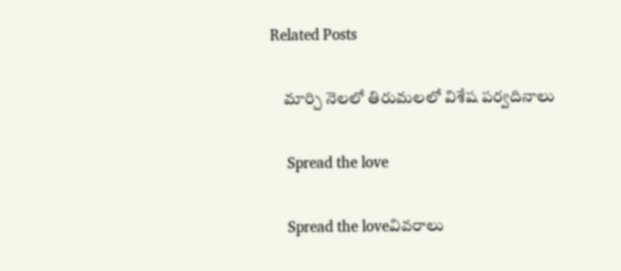Related Posts

    మార్చి నెలలో తిరుమలలో విశేష పర్వదినాలు

    Spread the love

    Spread the loveవివ‌రాలు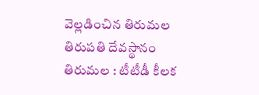వెల్ల‌డించిన తిరుమ‌ల తిరుప‌తి దేవ‌స్థానం తిరుమల : టీటీడీ కీల‌క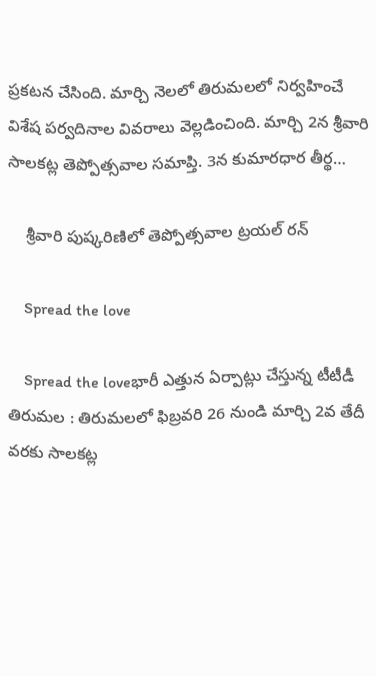ప్ర‌క‌ట‌న చేసింది. మార్చి నెలలో తిరుమలలో నిర్వహించే విశేష పర్వదినాల వివరాలు వెల్ల‌డించింది. మార్చి 2న శ్రీవారి సాలకట్ల తెప్పోత్సవాల సమాప్తి. 3న కుమారధార తీర్థ…

    శ్రీవారి పుష్కరిణిలో తెప్పోత్సవాల ట్రయల్‌ రన్‌

    Spread the love

    Spread the loveభారీ ఎత్తున ఏర్పాట్లు చేస్తున్న టీటీడీ తిరుమల : తిరుమలలో ఫిబ్రవరి 26 నుండి మార్చి 2వ తేదీ వరకు సాలకట్ల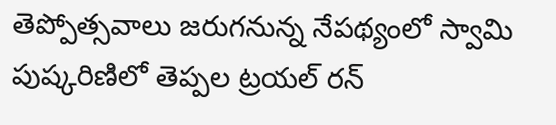తెప్పోత్సవాలు జరుగనున్న నేపథ్యంలో స్వామి పుష్కరిణిలో తెప్పల ట్రయల్ రన్‌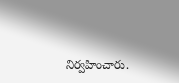నిర్వహించారు.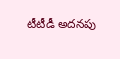టీటీడీ అదనపు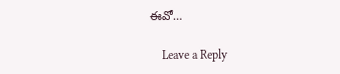ఈవో…

    Leave a Reply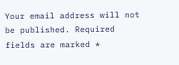Your email address will not be published. Required fields are marked *